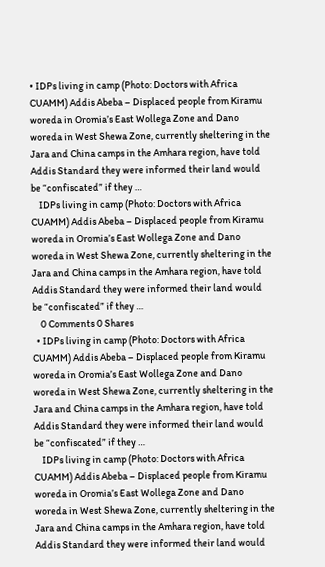• IDPs living in camp (Photo: Doctors with Africa CUAMM) Addis Abeba – Displaced people from Kiramu woreda in Oromia’s East Wollega Zone and Dano woreda in West Shewa Zone, currently sheltering in the Jara and China camps in the Amhara region, have told Addis Standard they were informed their land would be “confiscated” if they …
    IDPs living in camp (Photo: Doctors with Africa CUAMM) Addis Abeba – Displaced people from Kiramu woreda in Oromia’s East Wollega Zone and Dano woreda in West Shewa Zone, currently sheltering in the Jara and China camps in the Amhara region, have told Addis Standard they were informed their land would be “confiscated” if they …
    0 Comments 0 Shares
  • IDPs living in camp (Photo: Doctors with Africa CUAMM) Addis Abeba – Displaced people from Kiramu woreda in Oromia’s East Wollega Zone and Dano woreda in West Shewa Zone, currently sheltering in the Jara and China camps in the Amhara region, have told Addis Standard they were informed their land would be “confiscated” if they …
    IDPs living in camp (Photo: Doctors with Africa CUAMM) Addis Abeba – Displaced people from Kiramu woreda in Oromia’s East Wollega Zone and Dano woreda in West Shewa Zone, currently sheltering in the Jara and China camps in the Amhara region, have told Addis Standard they were informed their land would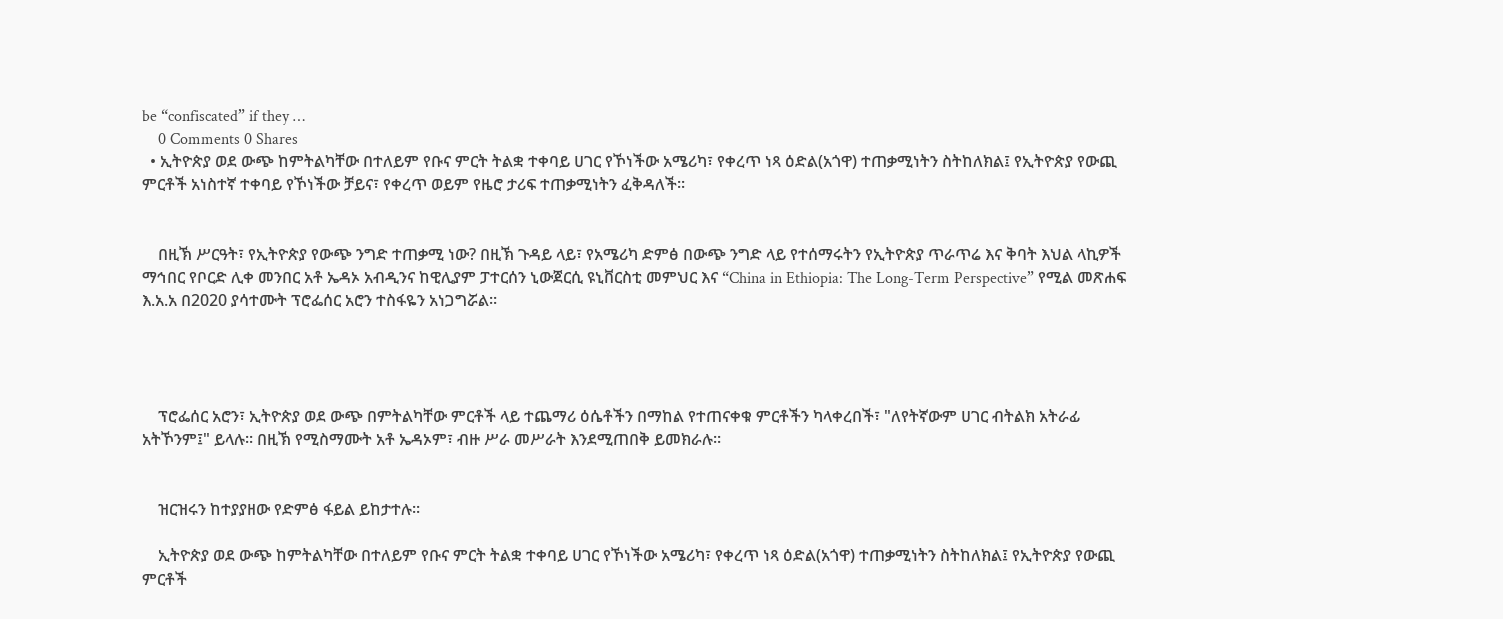be “confiscated” if they …
    0 Comments 0 Shares
  • ኢትዮጵያ ወደ ውጭ ከምትልካቸው በተለይም የቡና ምርት ትልቋ ተቀባይ ሀገር የኾነችው አሜሪካ፣ የቀረጥ ነጻ ዕድል(አጎዋ) ተጠቃሚነትን ስትከለክል፤ የኢትዮጵያ የውጪ ምርቶች አነስተኛ ተቀባይ የኾነችው ቻይና፣ የቀረጥ ወይም የዜሮ ታሪፍ ተጠቃሚነትን ፈቅዳለች፡፡


    በዚኽ ሥርዓት፣ የኢትዮጵያ የውጭ ንግድ ተጠቃሚ ነው? በዚኽ ጉዳይ ላይ፣ የአሜሪካ ድምፅ በውጭ ንግድ ላይ የተሰማሩትን የኢትዮጵያ ጥራጥሬ እና ቅባት እህል ላኪዎች ማኅበር የቦርድ ሊቀ መንበር አቶ ኤዳኦ አብዲንና ከዊሊያም ፓተርሰን ኒውጀርሲ ዩኒቨርስቲ መምህር እና “China in Ethiopia: The Long-Term Perspective” የሚል መጽሐፍ እ.አ.አ በ2020 ያሳተሙት ፕሮፌሰር አሮን ተስፋዬን አነጋግሯል፡፡




    ፕሮፌሰር አሮን፣ ኢትዮጵያ ወደ ውጭ በምትልካቸው ምርቶች ላይ ተጨማሪ ዕሴቶችን በማከል የተጠናቀቁ ምርቶችን ካላቀረበች፣ "ለየትኛውም ሀገር ብትልክ አትራፊ አትኾንም፤" ይላሉ፡፡ በዚኽ የሚስማሙት አቶ ኤዳኦም፣ ብዙ ሥራ መሥራት እንደሚጠበቅ ይመክራሉ፡፡


    ዝርዝሩን ከተያያዘው የድምፅ ፋይል ይከታተሉ፡፡

    ኢትዮጵያ ወደ ውጭ ከምትልካቸው በተለይም የቡና ምርት ትልቋ ተቀባይ ሀገር የኾነችው አሜሪካ፣ የቀረጥ ነጻ ዕድል(አጎዋ) ተጠቃሚነትን ስትከለክል፤ የኢትዮጵያ የውጪ ምርቶች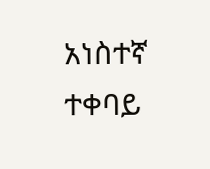አነስተኛ ተቀባይ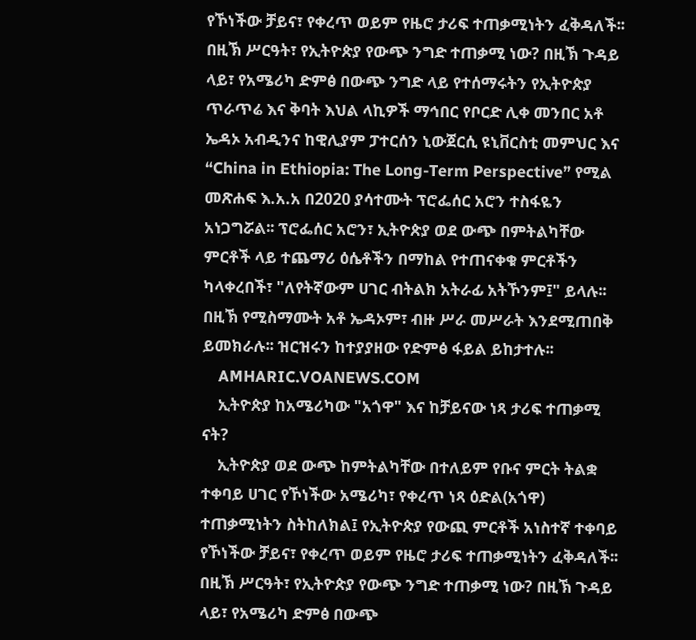የኾነችው ቻይና፣ የቀረጥ ወይም የዜሮ ታሪፍ ተጠቃሚነትን ፈቅዳለች፡፡ በዚኽ ሥርዓት፣ የኢትዮጵያ የውጭ ንግድ ተጠቃሚ ነው? በዚኽ ጉዳይ ላይ፣ የአሜሪካ ድምፅ በውጭ ንግድ ላይ የተሰማሩትን የኢትዮጵያ ጥራጥሬ እና ቅባት እህል ላኪዎች ማኅበር የቦርድ ሊቀ መንበር አቶ ኤዳኦ አብዲንና ከዊሊያም ፓተርሰን ኒውጀርሲ ዩኒቨርስቲ መምህር እና “China in Ethiopia: The Long-Term Perspective” የሚል መጽሐፍ እ.አ.አ በ2020 ያሳተሙት ፕሮፌሰር አሮን ተስፋዬን አነጋግሯል፡፡ ፕሮፌሰር አሮን፣ ኢትዮጵያ ወደ ውጭ በምትልካቸው ምርቶች ላይ ተጨማሪ ዕሴቶችን በማከል የተጠናቀቁ ምርቶችን ካላቀረበች፣ "ለየትኛውም ሀገር ብትልክ አትራፊ አትኾንም፤" ይላሉ፡፡ በዚኽ የሚስማሙት አቶ ኤዳኦም፣ ብዙ ሥራ መሥራት እንደሚጠበቅ ይመክራሉ፡፡ ዝርዝሩን ከተያያዘው የድምፅ ፋይል ይከታተሉ፡፡
    AMHARIC.VOANEWS.COM
    ኢትዮጵያ ከአሜሪካው "አጎዋ" እና ከቻይናው ነጻ ታሪፍ ተጠቃሚ ናት?
    ኢትዮጵያ ወደ ውጭ ከምትልካቸው በተለይም የቡና ምርት ትልቋ ተቀባይ ሀገር የኾነችው አሜሪካ፣ የቀረጥ ነጻ ዕድል(አጎዋ) ተጠቃሚነትን ስትከለክል፤ የኢትዮጵያ የውጪ ምርቶች አነስተኛ ተቀባይ የኾነችው ቻይና፣ የቀረጥ ወይም የዜሮ ታሪፍ ተጠቃሚነትን ፈቅዳለች፡፡ በዚኽ ሥርዓት፣ የኢትዮጵያ የውጭ ንግድ ተጠቃሚ ነው? በዚኽ ጉዳይ ላይ፣ የአሜሪካ ድምፅ በውጭ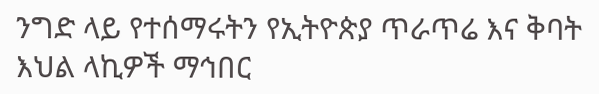ንግድ ላይ የተሰማሩትን የኢትዮጵያ ጥራጥሬ እና ቅባት እህል ላኪዎች ማኅበር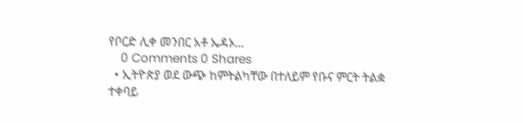የቦርድ ሊቀ መንበር አቶ ኤዳኦ...
    0 Comments 0 Shares
  • ኢትዮጵያ ወደ ውጭ ከምትልካቸው በተለይም የቡና ምርት ትልቋ ተቀባይ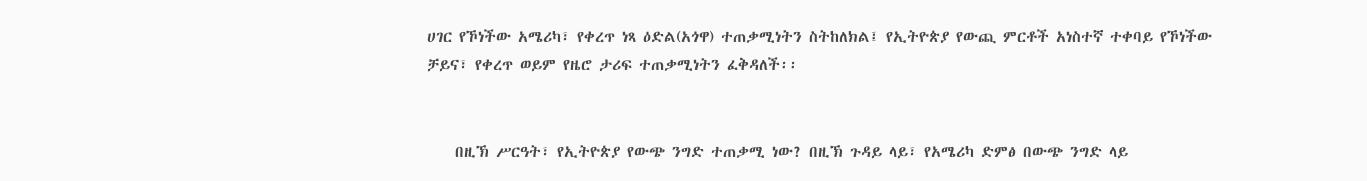ሀገር የኾነችው አሜሪካ፣ የቀረጥ ነጻ ዕድል(አጎዋ) ተጠቃሚነትን ስትከለክል፤ የኢትዮጵያ የውጪ ምርቶች አነስተኛ ተቀባይ የኾነችው ቻይና፣ የቀረጥ ወይም የዜሮ ታሪፍ ተጠቃሚነትን ፈቅዳለች፡፡


    በዚኽ ሥርዓት፣ የኢትዮጵያ የውጭ ንግድ ተጠቃሚ ነው? በዚኽ ጉዳይ ላይ፣ የአሜሪካ ድምፅ በውጭ ንግድ ላይ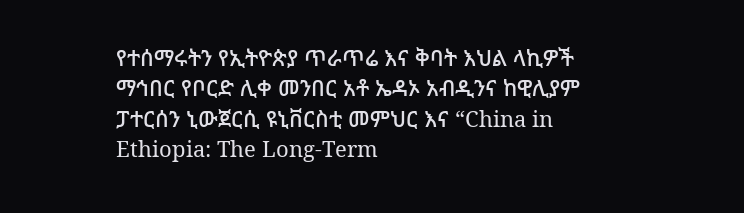የተሰማሩትን የኢትዮጵያ ጥራጥሬ እና ቅባት እህል ላኪዎች ማኅበር የቦርድ ሊቀ መንበር አቶ ኤዳኦ አብዲንና ከዊሊያም ፓተርሰን ኒውጀርሲ ዩኒቨርስቲ መምህር እና “China in Ethiopia: The Long-Term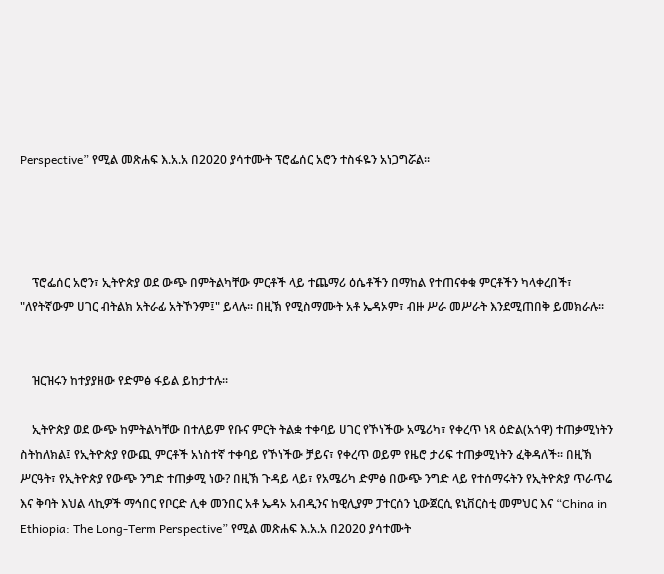Perspective” የሚል መጽሐፍ እ.አ.አ በ2020 ያሳተሙት ፕሮፌሰር አሮን ተስፋዬን አነጋግሯል፡፡




    ፕሮፌሰር አሮን፣ ኢትዮጵያ ወደ ውጭ በምትልካቸው ምርቶች ላይ ተጨማሪ ዕሴቶችን በማከል የተጠናቀቁ ምርቶችን ካላቀረበች፣ "ለየትኛውም ሀገር ብትልክ አትራፊ አትኾንም፤" ይላሉ፡፡ በዚኽ የሚስማሙት አቶ ኤዳኦም፣ ብዙ ሥራ መሥራት እንደሚጠበቅ ይመክራሉ፡፡


    ዝርዝሩን ከተያያዘው የድምፅ ፋይል ይከታተሉ፡፡

    ኢትዮጵያ ወደ ውጭ ከምትልካቸው በተለይም የቡና ምርት ትልቋ ተቀባይ ሀገር የኾነችው አሜሪካ፣ የቀረጥ ነጻ ዕድል(አጎዋ) ተጠቃሚነትን ስትከለክል፤ የኢትዮጵያ የውጪ ምርቶች አነስተኛ ተቀባይ የኾነችው ቻይና፣ የቀረጥ ወይም የዜሮ ታሪፍ ተጠቃሚነትን ፈቅዳለች፡፡ በዚኽ ሥርዓት፣ የኢትዮጵያ የውጭ ንግድ ተጠቃሚ ነው? በዚኽ ጉዳይ ላይ፣ የአሜሪካ ድምፅ በውጭ ንግድ ላይ የተሰማሩትን የኢትዮጵያ ጥራጥሬ እና ቅባት እህል ላኪዎች ማኅበር የቦርድ ሊቀ መንበር አቶ ኤዳኦ አብዲንና ከዊሊያም ፓተርሰን ኒውጀርሲ ዩኒቨርስቲ መምህር እና “China in Ethiopia: The Long-Term Perspective” የሚል መጽሐፍ እ.አ.አ በ2020 ያሳተሙት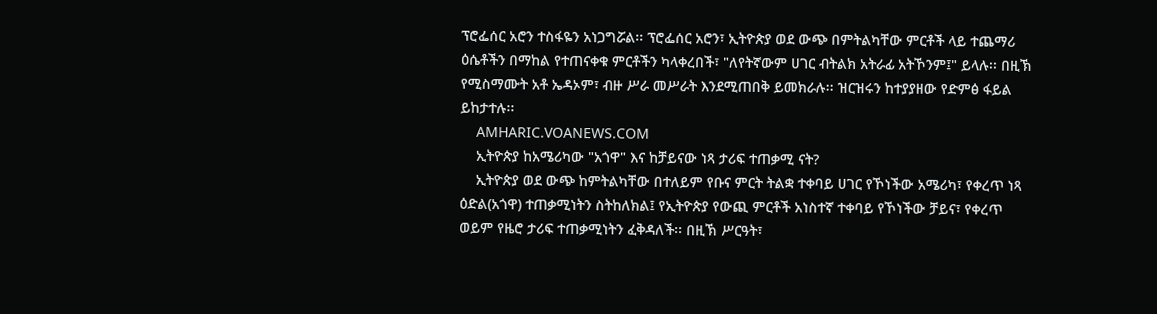ፕሮፌሰር አሮን ተስፋዬን አነጋግሯል፡፡ ፕሮፌሰር አሮን፣ ኢትዮጵያ ወደ ውጭ በምትልካቸው ምርቶች ላይ ተጨማሪ ዕሴቶችን በማከል የተጠናቀቁ ምርቶችን ካላቀረበች፣ "ለየትኛውም ሀገር ብትልክ አትራፊ አትኾንም፤" ይላሉ፡፡ በዚኽ የሚስማሙት አቶ ኤዳኦም፣ ብዙ ሥራ መሥራት እንደሚጠበቅ ይመክራሉ፡፡ ዝርዝሩን ከተያያዘው የድምፅ ፋይል ይከታተሉ፡፡
    AMHARIC.VOANEWS.COM
    ኢትዮጵያ ከአሜሪካው "አጎዋ" እና ከቻይናው ነጻ ታሪፍ ተጠቃሚ ናት?
    ኢትዮጵያ ወደ ውጭ ከምትልካቸው በተለይም የቡና ምርት ትልቋ ተቀባይ ሀገር የኾነችው አሜሪካ፣ የቀረጥ ነጻ ዕድል(አጎዋ) ተጠቃሚነትን ስትከለክል፤ የኢትዮጵያ የውጪ ምርቶች አነስተኛ ተቀባይ የኾነችው ቻይና፣ የቀረጥ ወይም የዜሮ ታሪፍ ተጠቃሚነትን ፈቅዳለች፡፡ በዚኽ ሥርዓት፣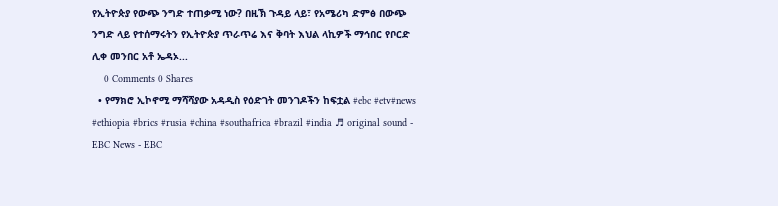የኢትዮጵያ የውጭ ንግድ ተጠቃሚ ነው? በዚኽ ጉዳይ ላይ፣ የአሜሪካ ድምፅ በውጭ ንግድ ላይ የተሰማሩትን የኢትዮጵያ ጥራጥሬ እና ቅባት እህል ላኪዎች ማኅበር የቦርድ ሊቀ መንበር አቶ ኤዳኦ...
    0 Comments 0 Shares
  • የማክሮ ኢኮኖሚ ማሻሻያው አዳዲስ የዕድገት መንገዶችን ከፍቷል #ebc #etv#news #ethiopia #brics #rusia #china #southafrica #brazil #india ♬ original sound - EBC News - EBC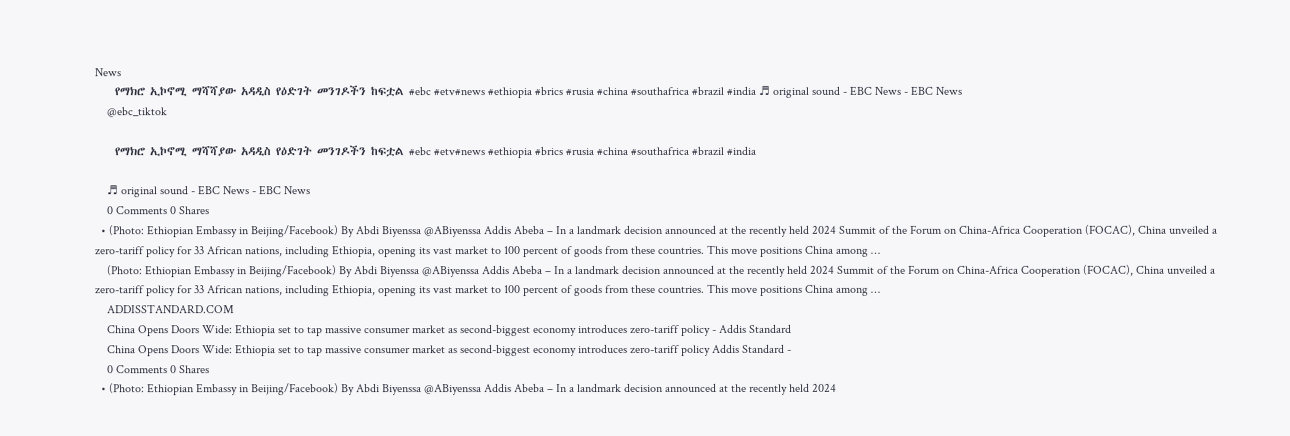News
    የማክሮ ኢኮኖሚ ማሻሻያው አዳዲስ የዕድገት መንገዶችን ከፍቷል #ebc #etv#news #ethiopia #brics #rusia #china #southafrica #brazil #india ♬ original sound - EBC News - EBC News
    @ebc_tiktok

    የማክሮ ኢኮኖሚ ማሻሻያው አዳዲስ የዕድገት መንገዶችን ከፍቷል #ebc #etv#news #ethiopia #brics #rusia #china #southafrica #brazil #india

    ♬ original sound - EBC News - EBC News
    0 Comments 0 Shares
  • (Photo: Ethiopian Embassy in Beijing/Facebook) By Abdi Biyenssa @ABiyenssa Addis Abeba – In a landmark decision announced at the recently held 2024 Summit of the Forum on China-Africa Cooperation (FOCAC), China unveiled a zero-tariff policy for 33 African nations, including Ethiopia, opening its vast market to 100 percent of goods from these countries. This move positions China among …
    (Photo: Ethiopian Embassy in Beijing/Facebook) By Abdi Biyenssa @ABiyenssa Addis Abeba – In a landmark decision announced at the recently held 2024 Summit of the Forum on China-Africa Cooperation (FOCAC), China unveiled a zero-tariff policy for 33 African nations, including Ethiopia, opening its vast market to 100 percent of goods from these countries. This move positions China among …
    ADDISSTANDARD.COM
    China Opens Doors Wide: Ethiopia set to tap massive consumer market as second-biggest economy introduces zero-tariff policy - Addis Standard
    China Opens Doors Wide: Ethiopia set to tap massive consumer market as second-biggest economy introduces zero-tariff policy Addis Standard -
    0 Comments 0 Shares
  • (Photo: Ethiopian Embassy in Beijing/Facebook) By Abdi Biyenssa @ABiyenssa Addis Abeba – In a landmark decision announced at the recently held 2024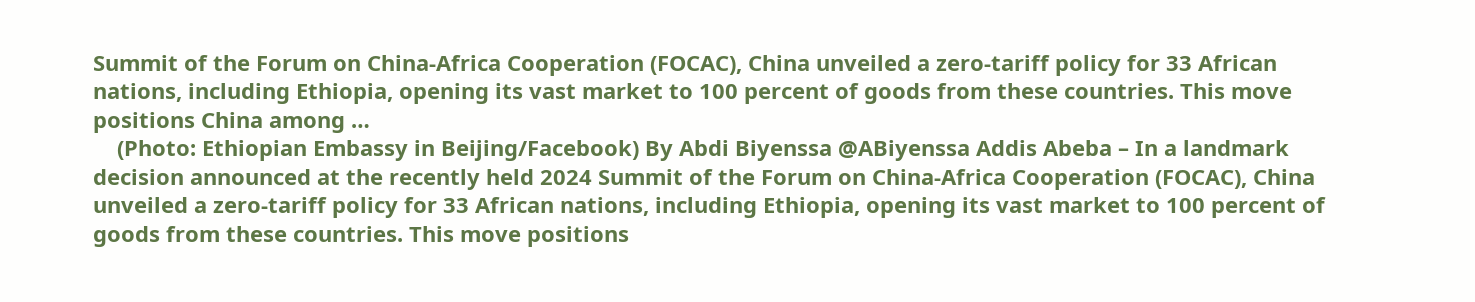Summit of the Forum on China-Africa Cooperation (FOCAC), China unveiled a zero-tariff policy for 33 African nations, including Ethiopia, opening its vast market to 100 percent of goods from these countries. This move positions China among …
    (Photo: Ethiopian Embassy in Beijing/Facebook) By Abdi Biyenssa @ABiyenssa Addis Abeba – In a landmark decision announced at the recently held 2024 Summit of the Forum on China-Africa Cooperation (FOCAC), China unveiled a zero-tariff policy for 33 African nations, including Ethiopia, opening its vast market to 100 percent of goods from these countries. This move positions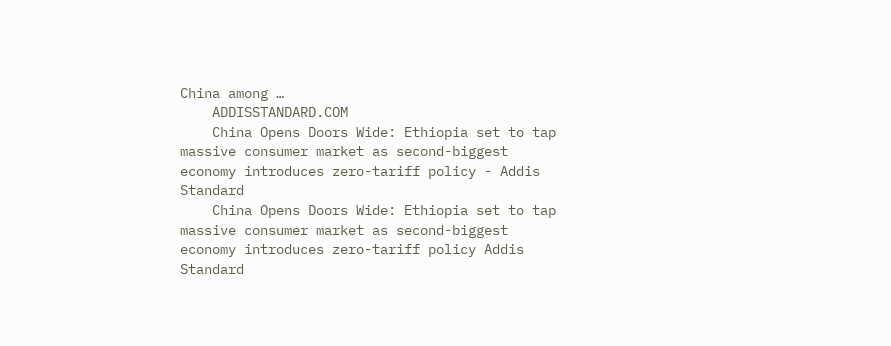China among …
    ADDISSTANDARD.COM
    China Opens Doors Wide: Ethiopia set to tap massive consumer market as second-biggest economy introduces zero-tariff policy - Addis Standard
    China Opens Doors Wide: Ethiopia set to tap massive consumer market as second-biggest economy introduces zero-tariff policy Addis Standard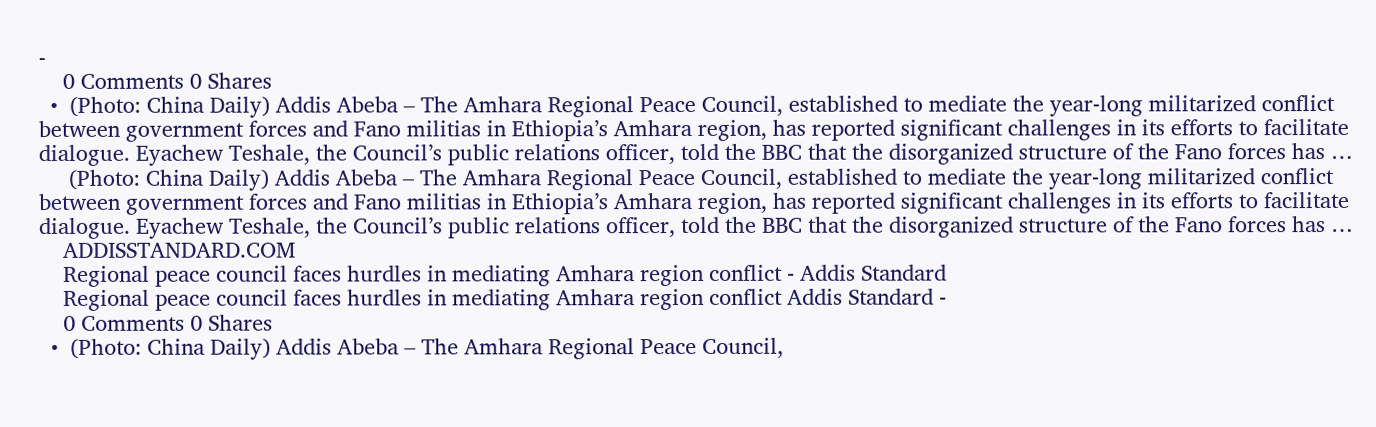-
    0 Comments 0 Shares
  •  (Photo: China Daily) Addis Abeba – The Amhara Regional Peace Council, established to mediate the year-long militarized conflict between government forces and Fano militias in Ethiopia’s Amhara region, has reported significant challenges in its efforts to facilitate dialogue. Eyachew Teshale, the Council’s public relations officer, told the BBC that the disorganized structure of the Fano forces has …
     (Photo: China Daily) Addis Abeba – The Amhara Regional Peace Council, established to mediate the year-long militarized conflict between government forces and Fano militias in Ethiopia’s Amhara region, has reported significant challenges in its efforts to facilitate dialogue. Eyachew Teshale, the Council’s public relations officer, told the BBC that the disorganized structure of the Fano forces has …
    ADDISSTANDARD.COM
    Regional peace council faces hurdles in mediating Amhara region conflict - Addis Standard
    Regional peace council faces hurdles in mediating Amhara region conflict Addis Standard -
    0 Comments 0 Shares
  •  (Photo: China Daily) Addis Abeba – The Amhara Regional Peace Council,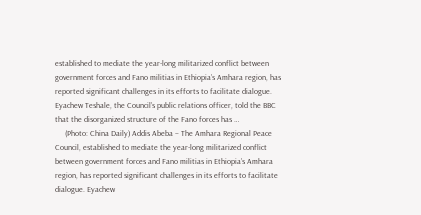established to mediate the year-long militarized conflict between government forces and Fano militias in Ethiopia’s Amhara region, has reported significant challenges in its efforts to facilitate dialogue. Eyachew Teshale, the Council’s public relations officer, told the BBC that the disorganized structure of the Fano forces has …
     (Photo: China Daily) Addis Abeba – The Amhara Regional Peace Council, established to mediate the year-long militarized conflict between government forces and Fano militias in Ethiopia’s Amhara region, has reported significant challenges in its efforts to facilitate dialogue. Eyachew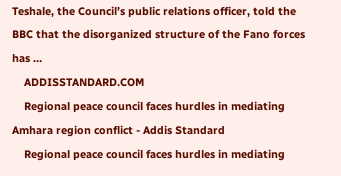Teshale, the Council’s public relations officer, told the BBC that the disorganized structure of the Fano forces has …
    ADDISSTANDARD.COM
    Regional peace council faces hurdles in mediating Amhara region conflict - Addis Standard
    Regional peace council faces hurdles in mediating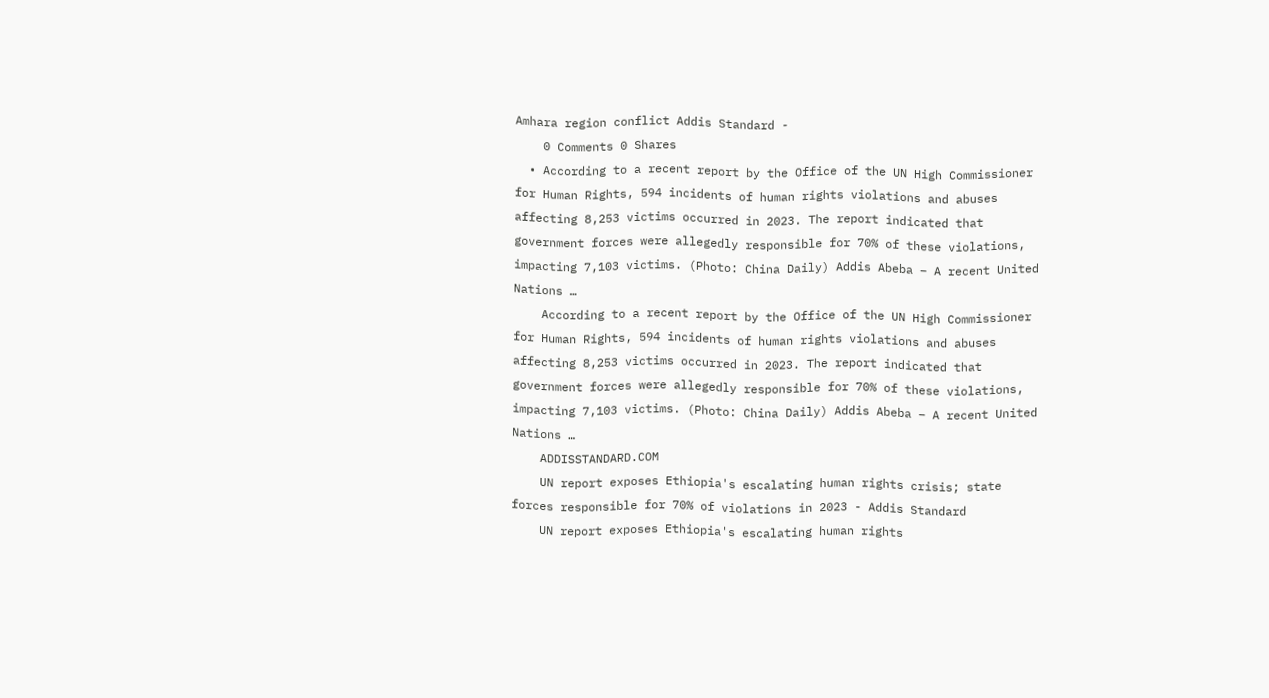Amhara region conflict Addis Standard -
    0 Comments 0 Shares
  • According to a recent report by the Office of the UN High Commissioner for Human Rights, 594 incidents of human rights violations and abuses affecting 8,253 victims occurred in 2023. The report indicated that government forces were allegedly responsible for 70% of these violations, impacting 7,103 victims. (Photo: China Daily) Addis Abeba – A recent United Nations …
    According to a recent report by the Office of the UN High Commissioner for Human Rights, 594 incidents of human rights violations and abuses affecting 8,253 victims occurred in 2023. The report indicated that government forces were allegedly responsible for 70% of these violations, impacting 7,103 victims. (Photo: China Daily) Addis Abeba – A recent United Nations …
    ADDISSTANDARD.COM
    UN report exposes Ethiopia's escalating human rights crisis; state forces responsible for 70% of violations in 2023 - Addis Standard
    UN report exposes Ethiopia's escalating human rights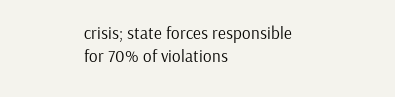crisis; state forces responsible for 70% of violations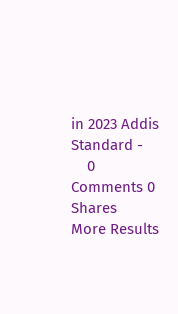in 2023 Addis Standard -
    0 Comments 0 Shares
More Results